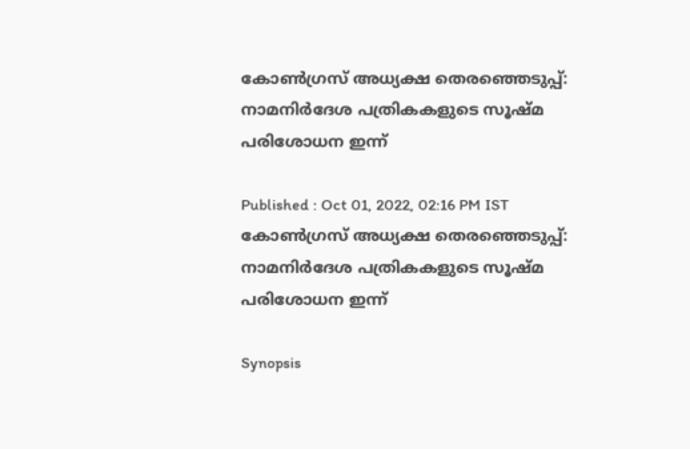കോണ്‍ഗ്രസ് അധ്യക്ഷ തെരഞ്ഞെടുപ്പ്: നാമനിര്‍ദേശ പത്രികകളുടെ സൂഷ്മ പരിശോധന ഇന്ന്

Published : Oct 01, 2022, 02:16 PM IST
കോണ്‍ഗ്രസ് അധ്യക്ഷ തെരഞ്ഞെടുപ്പ്: നാമനിര്‍ദേശ പത്രികകളുടെ സൂഷ്മ പരിശോധന ഇന്ന്

Synopsis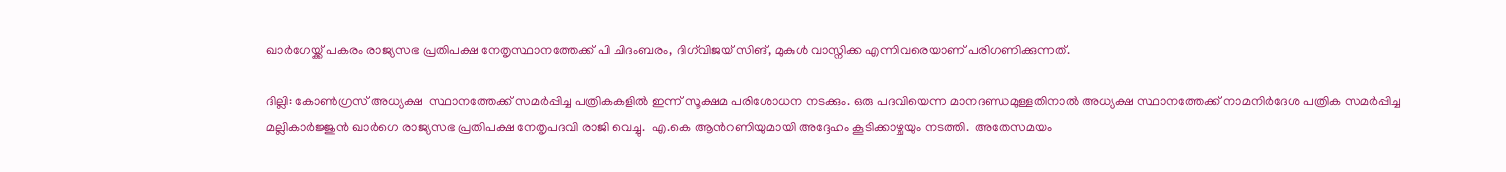ഖാര്‍ഗേയ്ക്ക് പകരം രാജ്യസഭ പ്രതിപക്ഷ നേതൃസ്ഥാനത്തേക്ക് പി ചിദംബരം, ദിഗ്‍വിജയ് സിങ്, മുകുള്‍ വാസ്നിക്ക എന്നിവരെയാണ് പരിഗണിക്കുന്നത്.

ദില്ലി: കോണ്‍ഗ്രസ് അധ്യക്ഷ  സ്ഥാനത്തേക്ക് സമ‍ർപ്പിച്ച പത്രികകളില്‍ ഇന്ന് സൂക്ഷമ പരിശോധന നടക്കും. ഒരു പദവിയെന്ന മാനദണ്ഡമുള്ളതിനാല്‍ അധ്യക്ഷ സ്ഥാനത്തേക്ക് നാമനിർദേശ പത്രിക സമർപ്പിച്ച മല്ലികാർജ്ജുൻ ഖാർഗെ രാജ്യസഭ പ്രതിപക്ഷ നേതൃപദവി രാജി വെച്ചു.  എ.കെ ആന്‍റണിയുമായി അദ്ദേഹം കൂടിക്കാഴ്ചയും നടത്തി.  അതേസമയം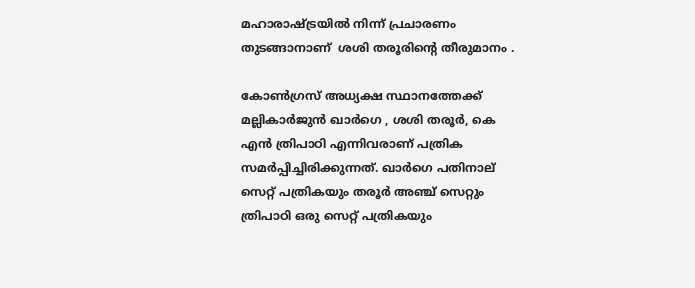മഹാരാഷ്ട്രയില്‍ നിന്ന് പ്രചാരണം തുടങ്ങാനാണ്  ശശി തരൂരിന്‍റെ തീരുമാനം .

കോണ്‍ഗ്രസ് അധ്യക്ഷ സ്ഥാനത്തേക്ക് മല്ലികാർജുൻ ഖാർഗെ , ശശി തരൂര്‍, കെ എന്‍ ത്രിപാഠി എന്നിവരാണ് പത്രിക സമർപ്പിച്ചിരിക്കുന്നത്. ഖാർഗെ പതിനാല് സെറ്റ് പത്രികയും തരൂർ അഞ്ച് സെറ്റും  ത്രിപാഠി ഒരു സെറ്റ് പത്രികയും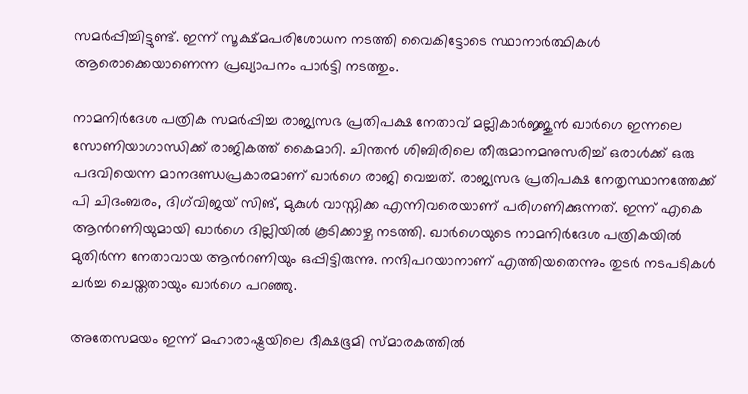സമർപ്പിച്ചിട്ടുണ്ട്. ഇന്ന് സൂക്ഷ്മപരിശോധന നടത്തി വൈകിട്ടോടെ സ്ഥാനാർത്ഥികള്‍ ആരൊക്കെയാണെന്ന പ്രഖ്യാപനം പാർട്ടി നടത്തും.

നാമനി‍ർദേശ പത്രിക സമ‍ർപ്പിച്ച രാജ്യസഭ പ്രതിപക്ഷ നേതാവ് മല്ലികാര്‍ജ്ജുൻ ഖാർഗെ ഇന്നലെ സോണിയാഗാന്ധിക്ക് രാജികത്ത് കൈമാറി. ചിന്തൻ ശിബിരിലെ തീരുമാനമനുസരിച്ച് ഒരാള്‍ക്ക് ഒരു പദവിയെന്ന മാനദണ്ഡപ്രകാരമാണ് ഖാർഗെ രാജി വെച്ചത്. രാജ്യസഭ പ്രതിപക്ഷ നേതൃസ്ഥാനത്തേക്ക് പി ചിദംബരം, ദിഗ്‍വിജയ് സിങ്, മുകുള്‍ വാസ്നിക്ക എന്നിവരെയാണ് പരിഗണിക്കുന്നത്. ഇന്ന് എകെ ആന്‍റണിയുമായി ഖാർഗെ ദില്ലിയില്‍ കൂടിക്കാഴ്ച നടത്തി. ഖാർഗെയുടെ നാമനിർദേശ പത്രികയില്‍ മുതിര്‍ന്ന നേതാവായ ആന്‍റണിയും ഒപ്പിട്ടിരുന്നു. നന്ദിപറയാനാണ് എത്തിയതെന്നും തുടർ നടപടികള്‍ ചർച്ച ചെയ്തതായും ഖാർഗെ പറഞ്ഞു.

അതേസമയം ഇന്ന് മഹാരാഷ്ട്രയിലെ ദീക്ഷഭൂമി സ്മാരകത്തിൽ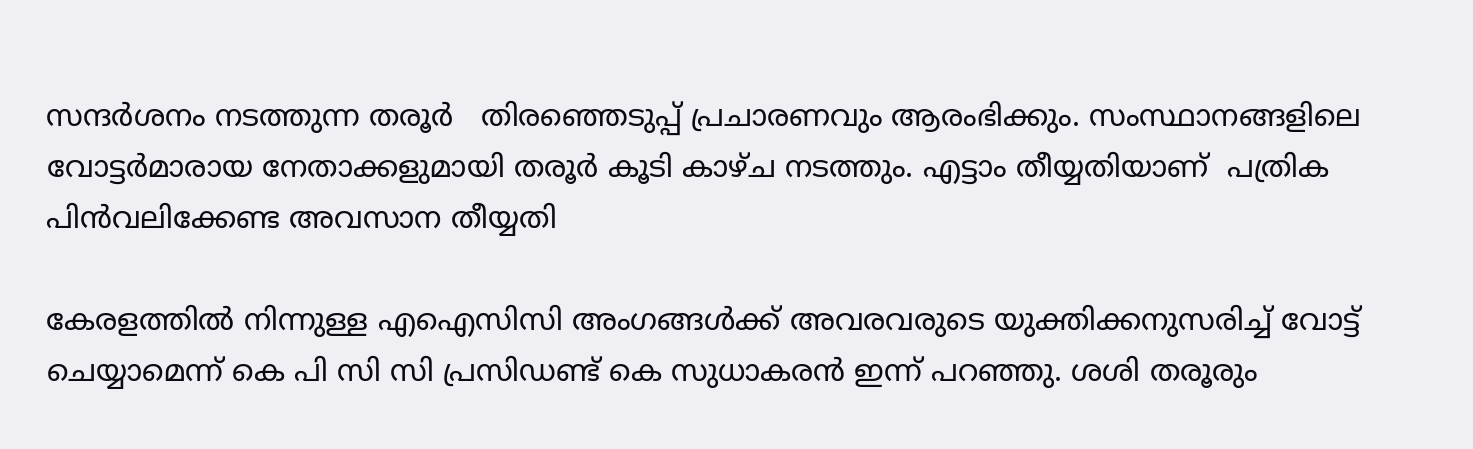സന്ദർശനം നടത്തുന്ന തരൂർ   തിരഞ്ഞെടുപ്പ് പ്രചാരണവും ആരംഭിക്കും. സംസ്ഥാനങ്ങളിലെ വോട്ടർമാരായ നേതാക്കളുമായി തരൂർ കൂടി കാഴ്ച നടത്തും. എട്ടാം തീയ്യതിയാണ്  പത്രിക പിന്‍വലിക്കേണ്ട അവസാന തീയ്യതി

കേരളത്തിൽ നിന്നുള്ള എഐസിസി അംഗങ്ങൾക്ക് അവരവരുടെ യുക്തിക്കനുസരിച്ച് വോട്ട് ചെയ്യാമെന്ന് കെ പി സി സി പ്രസിഡണ്ട് കെ സുധാകരൻ ഇന്ന് പറഞ്ഞു. ശശി തരൂരും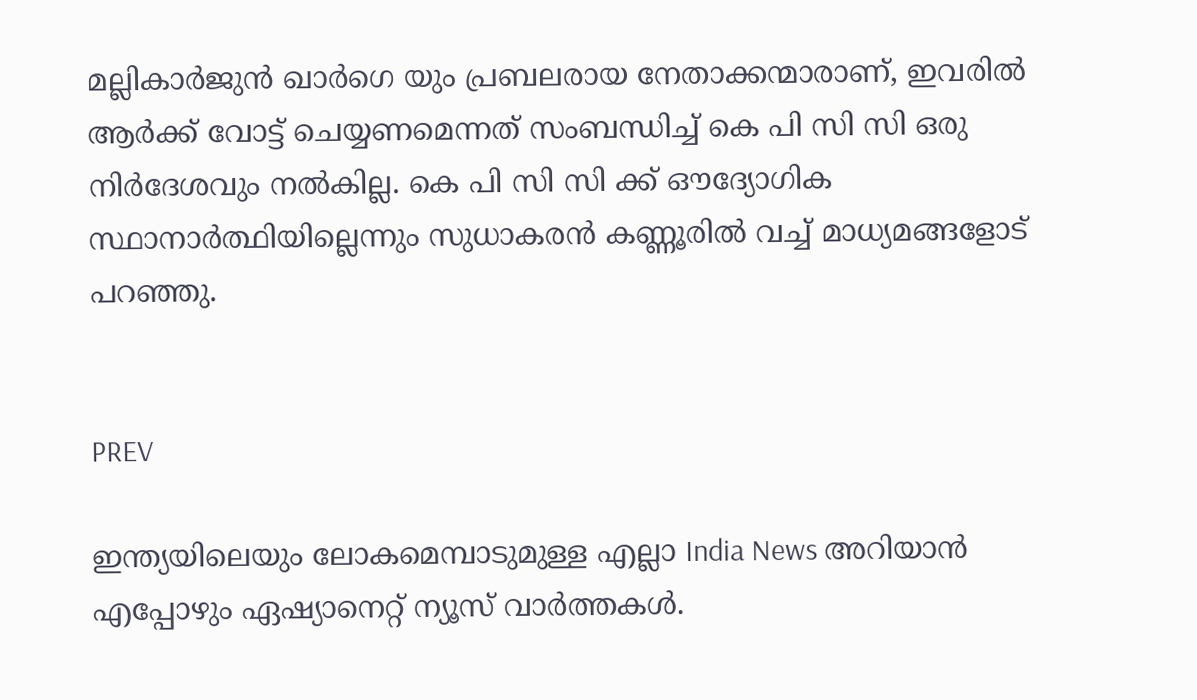മല്ലികാർജുൻ ഖാർഗെ യും പ്രബലരായ നേതാക്കന്മാരാണ്, ഇവരിൽ ആർക്ക് വോട്ട് ചെയ്യണമെന്നത് സംബന്ധിച്ച് കെ പി സി സി ഒരു നിർദേശവും നൽകില്ല. കെ പി സി സി ക്ക് ഔദ്യോഗിക സ്ഥാനാർത്ഥിയില്ലെന്നും സുധാകരൻ കണ്ണൂരിൽ വച്ച് മാധ്യമങ്ങളോട് പറഞ്ഞു.


PREV

ഇന്ത്യയിലെയും ലോകമെമ്പാടുമുള്ള എല്ലാ India News അറിയാൻ എപ്പോഴും ഏഷ്യാനെറ്റ് ന്യൂസ് വാർത്തകൾ.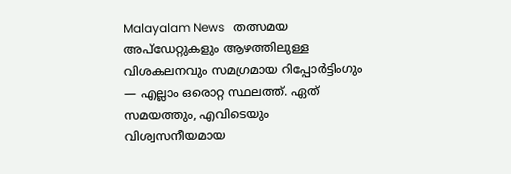Malayalam News   തത്സമയ അപ്‌ഡേറ്റുകളും ആഴത്തിലുള്ള വിശകലനവും സമഗ്രമായ റിപ്പോർട്ടിംഗും — എല്ലാം ഒരൊറ്റ സ്ഥലത്ത്. ഏത് സമയത്തും, എവിടെയും വിശ്വസനീയമായ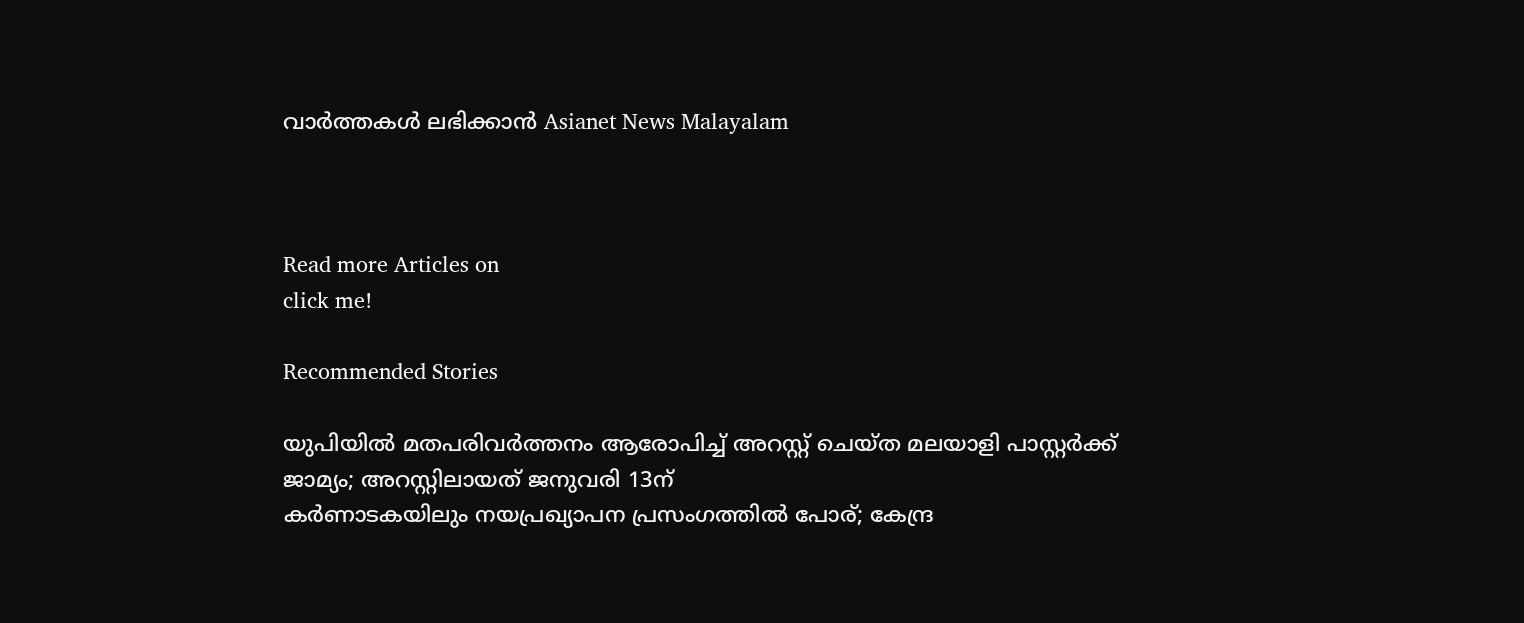വാർത്തകൾ ലഭിക്കാൻ Asianet News Malayalam



Read more Articles on
click me!

Recommended Stories

യുപിയിൽ മതപരിവർത്തനം ആരോപിച്ച് അറസ്റ്റ് ചെയ്ത മലയാളി പാസ്റ്റർക്ക് ജാമ്യം‌; അറസ്റ്റിലായത് ജനുവരി 13ന്
കർണാടകയിലും നയപ്രഖ്യാപന പ്രസംഗത്തിൽ പോര്; കേന്ദ്ര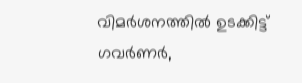വിമർശനത്തിൽ ഉടക്കിട്ട് ഗവർണർ,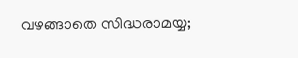വഴങ്ങാതെ സിദ്ധരാമയ്യ;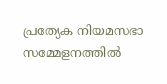പ്രത്യേക നിയമസഭാ സമ്മേളനത്തിൽ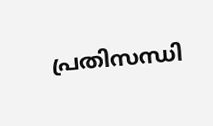പ്രതിസന്ധി